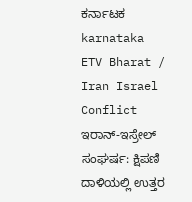ಕರ್ನಾಟಕ
karnataka
ETV Bharat / Iran Israel Conflict
ಇರಾನ್-ಇಸ್ರೇಲ್ ಸಂಘರ್ಷ: ಕ್ಷಿಪಣಿ ದಾಳಿಯಲ್ಲಿ ಉತ್ತರ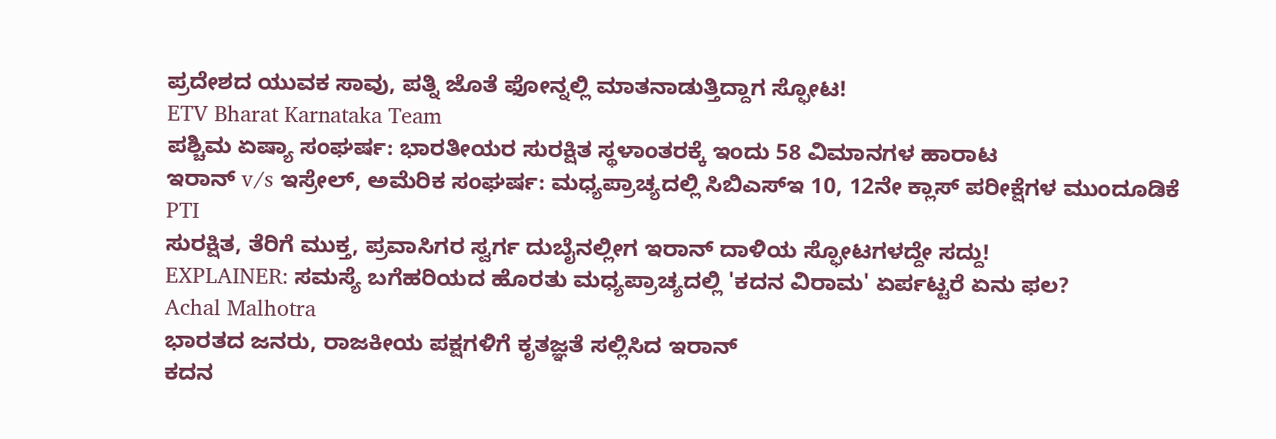ಪ್ರದೇಶದ ಯುವಕ ಸಾವು, ಪತ್ನಿ ಜೊತೆ ಫೋನ್ನಲ್ಲಿ ಮಾತನಾಡುತ್ತಿದ್ದಾಗ ಸ್ಫೋಟ!
ETV Bharat Karnataka Team
ಪಶ್ಚಿಮ ಏಷ್ಯಾ ಸಂಘರ್ಷ: ಭಾರತೀಯರ ಸುರಕ್ಷಿತ ಸ್ಥಳಾಂತರಕ್ಕೆ ಇಂದು 58 ವಿಮಾನಗಳ ಹಾರಾಟ
ಇರಾನ್ v/s ಇಸ್ರೇಲ್, ಅಮೆರಿಕ ಸಂಘರ್ಷ: ಮಧ್ಯಪ್ರಾಚ್ಯದಲ್ಲಿ ಸಿಬಿಎಸ್ಇ 10, 12ನೇ ಕ್ಲಾಸ್ ಪರೀಕ್ಷೆಗಳ ಮುಂದೂಡಿಕೆ
PTI
ಸುರಕ್ಷಿತ, ತೆರಿಗೆ ಮುಕ್ತ, ಪ್ರವಾಸಿಗರ ಸ್ವರ್ಗ ದುಬೈನಲ್ಲೀಗ ಇರಾನ್ ದಾಳಿಯ ಸ್ಫೋಟಗಳದ್ದೇ ಸದ್ದು!
EXPLAINER: ಸಮಸ್ಯೆ ಬಗೆಹರಿಯದ ಹೊರತು ಮಧ್ಯಪ್ರಾಚ್ಯದಲ್ಲಿ 'ಕದನ ವಿರಾಮ' ಏರ್ಪಟ್ಟರೆ ಏನು ಫಲ?
Achal Malhotra
ಭಾರತದ ಜನರು, ರಾಜಕೀಯ ಪಕ್ಷಗಳಿಗೆ ಕೃತಜ್ಞತೆ ಸಲ್ಲಿಸಿದ ಇರಾನ್
ಕದನ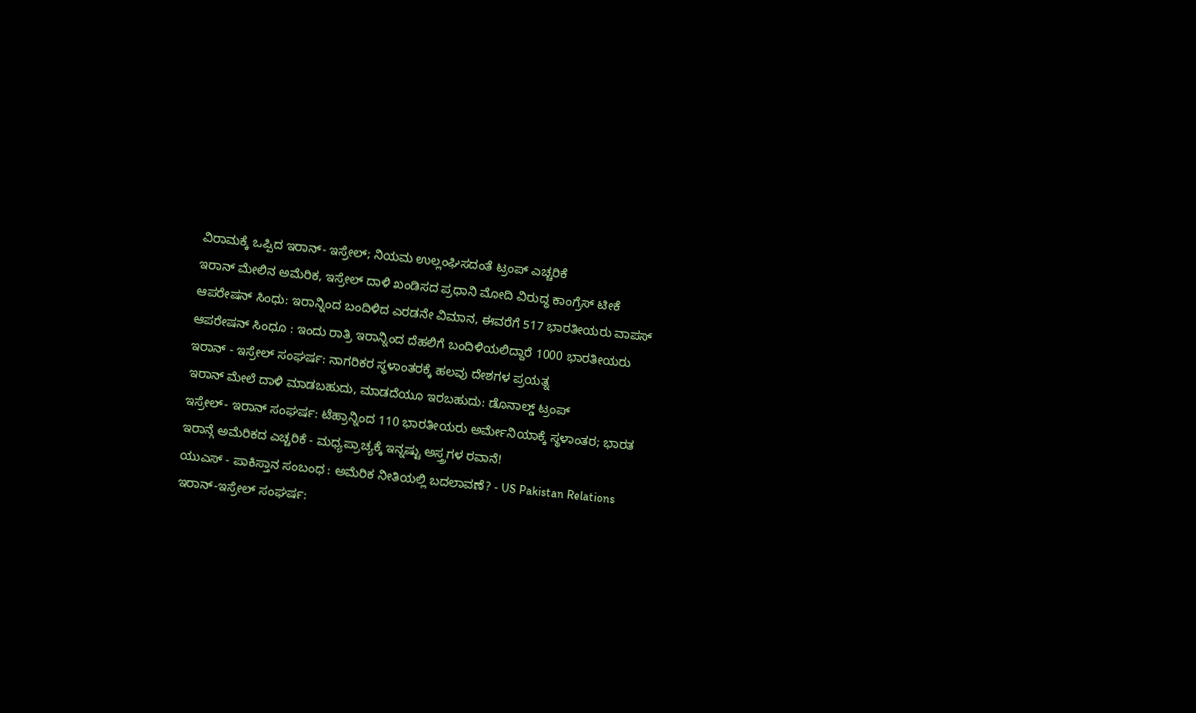ವಿರಾಮಕ್ಕೆ ಒಪ್ಪಿದ ಇರಾನ್- ಇಸ್ರೇಲ್; ನಿಯಮ ಉಲ್ಲಂಘಿಸದಂತೆ ಟ್ರಂಪ್ ಎಚ್ಚರಿಕೆ
ಇರಾನ್ ಮೇಲಿನ ಅಮೆರಿಕ, ಇಸ್ರೇಲ್ ದಾಳಿ ಖಂಡಿಸದ ಪ್ರಧಾನಿ ಮೋದಿ ವಿರುದ್ಧ ಕಾಂಗ್ರೆಸ್ ಟೀಕೆ
ಆಪರೇಷನ್ ಸಿಂಧು: ಇರಾನ್ನಿಂದ ಬಂದಿಳಿದ ಎರಡನೇ ವಿಮಾನ, ಈವರೆಗೆ 517 ಭಾರತೀಯರು ವಾಪಸ್
ಆಪರೇಷನ್ ಸಿಂಧೂ : ಇಂದು ರಾತ್ರಿ ಇರಾನ್ನಿಂದ ದೆಹಲಿಗೆ ಬಂದಿಳಿಯಲಿದ್ದಾರೆ 1000 ಭಾರತೀಯರು
ಇರಾನ್ - ಇಸ್ರೇಲ್ ಸಂಘರ್ಷ: ನಾಗರಿಕರ ಸ್ಥಳಾಂತರಕ್ಕೆ ಹಲವು ದೇಶಗಳ ಪ್ರಯತ್ನ
ಇರಾನ್ ಮೇಲೆ ದಾಳಿ ಮಾಡಬಹುದು, ಮಾಡದೆಯೂ ಇರಬಹುದು: ಡೊನಾಲ್ಡ್ ಟ್ರಂಪ್
ಇಸ್ರೇಲ್- ಇರಾನ್ ಸಂಘರ್ಷ: ಟೆಹ್ರಾನ್ನಿಂದ 110 ಭಾರತೀಯರು ಅರ್ಮೇನಿಯಾಕ್ಕೆ ಸ್ಥಳಾಂತರ; ಭಾರತ
ಇರಾನ್ಗೆ ಅಮೆರಿಕದ ಎಚ್ಚರಿಕೆ - ಮಧ್ಯಪ್ರಾಚ್ಯಕ್ಕೆ ಇನ್ನಷ್ಟು ಅಸ್ತ್ರಗಳ ರವಾನೆ!
ಯುಎಸ್ - ಪಾಕಿಸ್ತಾನ ಸಂಬಂಧ : ಅಮೆರಿಕ ನೀತಿಯಲ್ಲಿ ಬದಲಾವಣೆ? - US Pakistan Relations
ಇರಾನ್-ಇಸ್ರೇಲ್ ಸಂಘರ್ಷ: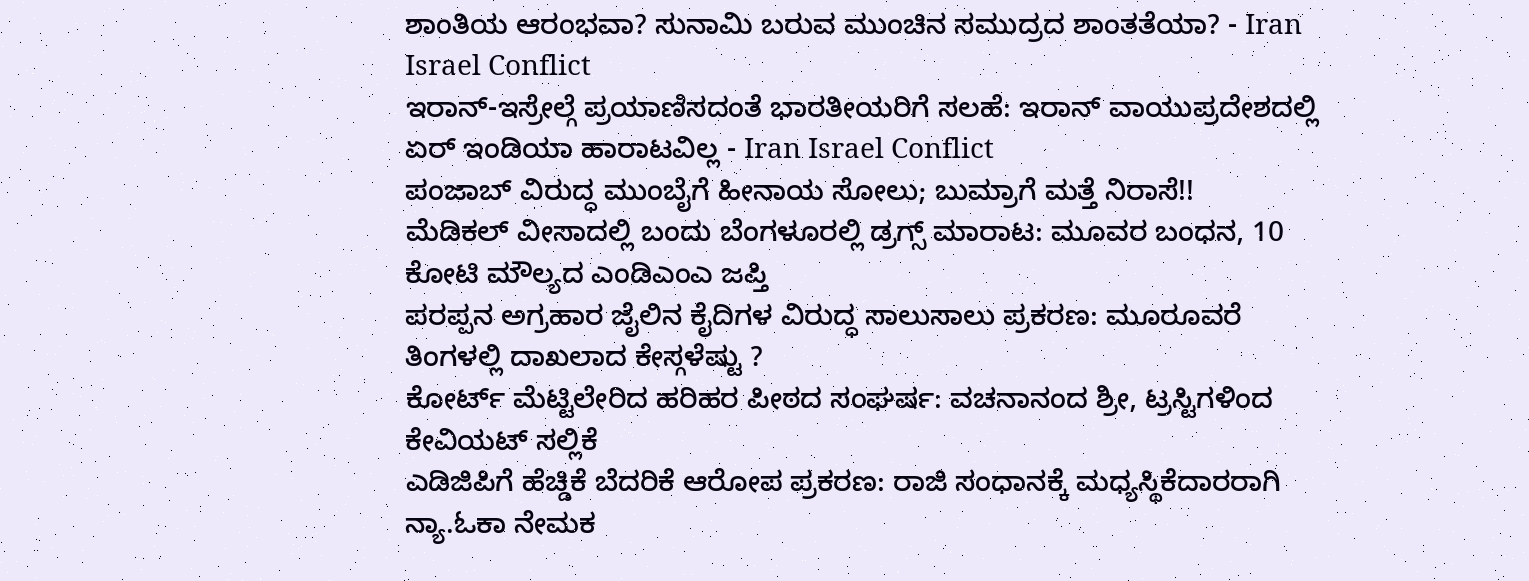ಶಾಂತಿಯ ಆರಂಭವಾ? ಸುನಾಮಿ ಬರುವ ಮುಂಚಿನ ಸಮುದ್ರದ ಶಾಂತತೆಯಾ? - Iran Israel Conflict
ಇರಾನ್-ಇಸ್ರೇಲ್ಗೆ ಪ್ರಯಾಣಿಸದಂತೆ ಭಾರತೀಯರಿಗೆ ಸಲಹೆ: ಇರಾನ್ ವಾಯುಪ್ರದೇಶದಲ್ಲಿ ಏರ್ ಇಂಡಿಯಾ ಹಾರಾಟವಿಲ್ಲ - Iran Israel Conflict
ಪಂಜಾಬ್ ವಿರುದ್ಧ ಮುಂಬೈಗೆ ಹೀನಾಯ ಸೋಲು; ಬುಮ್ರಾಗೆ ಮತ್ತೆ ನಿರಾಸೆ!!
ಮೆಡಿಕಲ್ ವೀಸಾದಲ್ಲಿ ಬಂದು ಬೆಂಗಳೂರಲ್ಲಿ ಡ್ರಗ್ಸ್ ಮಾರಾಟ: ಮೂವರ ಬಂಧನ, 10 ಕೋಟಿ ಮೌಲ್ಯದ ಎಂಡಿಎಂಎ ಜಪ್ತಿ
ಪರಪ್ಪನ ಅಗ್ರಹಾರ ಜೈಲಿನ ಕೈದಿಗಳ ವಿರುದ್ಧ ಸಾಲುಸಾಲು ಪ್ರಕರಣ: ಮೂರೂವರೆ ತಿಂಗಳಲ್ಲಿ ದಾಖಲಾದ ಕೇಸ್ಗಳೆಷ್ಟು ?
ಕೋರ್ಟ್ ಮೆಟ್ಟಿಲೇರಿದ ಹರಿಹರ ಪೀಠದ ಸಂಘರ್ಷ: ವಚನಾನಂದ ಶ್ರೀ, ಟ್ರಸ್ಟಿಗಳಿಂದ ಕೇವಿಯಟ್ ಸಲ್ಲಿಕೆ
ಎಡಿಜಿಪಿಗೆ ಹೆಚ್ಡಿಕೆ ಬೆದರಿಕೆ ಆರೋಪ ಪ್ರಕರಣ: ರಾಜಿ ಸಂಧಾನಕ್ಕೆ ಮಧ್ಯಸ್ಥಿಕೆದಾರರಾಗಿ ನ್ಯಾ.ಓಕಾ ನೇಮಕ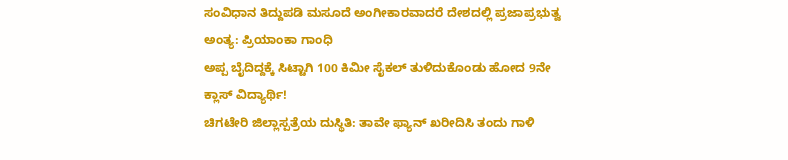ಸಂವಿಧಾನ ತಿದ್ದುಪಡಿ ಮಸೂದೆ ಅಂಗೀಕಾರವಾದರೆ ದೇಶದಲ್ಲಿ ಪ್ರಜಾಪ್ರಭುತ್ವ ಅಂತ್ಯ: ಪ್ರಿಯಾಂಕಾ ಗಾಂಧಿ
ಅಪ್ಪ ಬೈದಿದ್ದಕ್ಕೆ ಸಿಟ್ಟಾಗಿ 100 ಕಿಮೀ ಸೈಕಲ್ ತುಳಿದುಕೊಂಡು ಹೋದ 9ನೇ ಕ್ಲಾಸ್ ವಿದ್ಯಾರ್ಥಿ!
ಚಿಗಟೇರಿ ಜಿಲ್ಲಾಸ್ಪತ್ರೆಯ ದುಸ್ಥಿತಿ: ತಾವೇ ಫ್ಯಾನ್ ಖರೀದಿಸಿ ತಂದು ಗಾಳಿ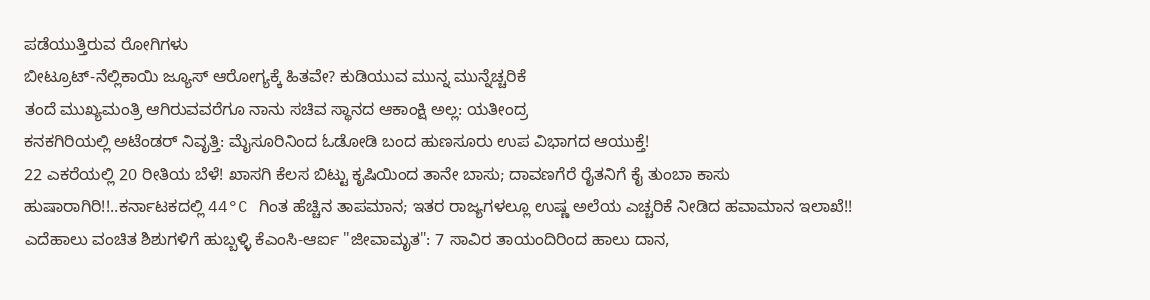ಪಡೆಯುತ್ತಿರುವ ರೋಗಿಗಳು
ಬೀಟ್ರೂಟ್-ನೆಲ್ಲಿಕಾಯಿ ಜ್ಯೂಸ್ ಆರೋಗ್ಯಕ್ಕೆ ಹಿತವೇ? ಕುಡಿಯುವ ಮುನ್ನ ಮುನ್ನೆಚ್ಚರಿಕೆ
ತಂದೆ ಮುಖ್ಯಮಂತ್ರಿ ಆಗಿರುವವರೆಗೂ ನಾನು ಸಚಿವ ಸ್ಥಾನದ ಆಕಾಂಕ್ಷಿ ಅಲ್ಲ: ಯತೀಂದ್ರ
ಕನಕಗಿರಿಯಲ್ಲಿ ಅಟೆಂಡರ್ ನಿವೃತ್ತಿ: ಮೈಸೂರಿನಿಂದ ಓಡೋಡಿ ಬಂದ ಹುಣಸೂರು ಉಪ ವಿಭಾಗದ ಆಯುಕ್ತೆ!
22 ಎಕರೆಯಲ್ಲಿ 20 ರೀತಿಯ ಬೆಳೆ! ಖಾಸಗಿ ಕೆಲಸ ಬಿಟ್ಟು ಕೃಷಿಯಿಂದ ತಾನೇ ಬಾಸು; ದಾವಣಗೆರೆ ರೈತನಿಗೆ ಕೈ ತುಂಬಾ ಕಾಸು
ಹುಷಾರಾಗಿರಿ!!..ಕರ್ನಾಟಕದಲ್ಲಿ 44°C ಗಿಂತ ಹೆಚ್ಚಿನ ತಾಪಮಾನ; ಇತರ ರಾಜ್ಯಗಳಲ್ಲೂ ಉಷ್ಣ ಅಲೆಯ ಎಚ್ಚರಿಕೆ ನೀಡಿದ ಹವಾಮಾನ ಇಲಾಖೆ!!
ಎದೆಹಾಲು ವಂಚಿತ ಶಿಶುಗಳಿಗೆ ಹುಬ್ಬಳ್ಳಿ ಕೆಎಂಸಿ-ಆರ್ಐ "ಜೀವಾಮೃತ": 7 ಸಾವಿರ ತಾಯಂದಿರಿಂದ ಹಾಲು ದಾನ,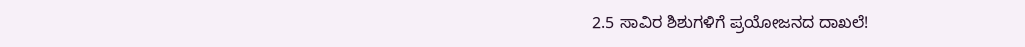2.5 ಸಾವಿರ ಶಿಶುಗಳಿಗೆ ಪ್ರಯೋಜನದ ದಾಖಲೆ!